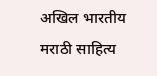अखिल भारतीय मराठी साहित्य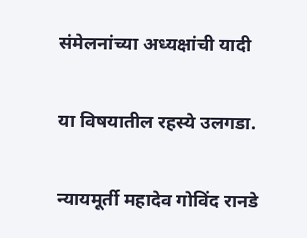संमेलनांच्या अध्यक्षांची यादी

या विषयातील रहस्ये उलगडा.

न्यायमूर्ती महादेव गोविंद रानडे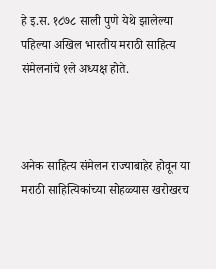हे इ.स. १८७८ साली पुणे येथे झालेल्या पहिल्या अखिल भारतीय मराठी साहित्य संमेलनांचे १ले अध्यक्ष होते.



अनेक साहित्य संमेलन राज्याबाहेर होवून या मराठी साहित्यिकांच्या सोहळ्यास खरोखरच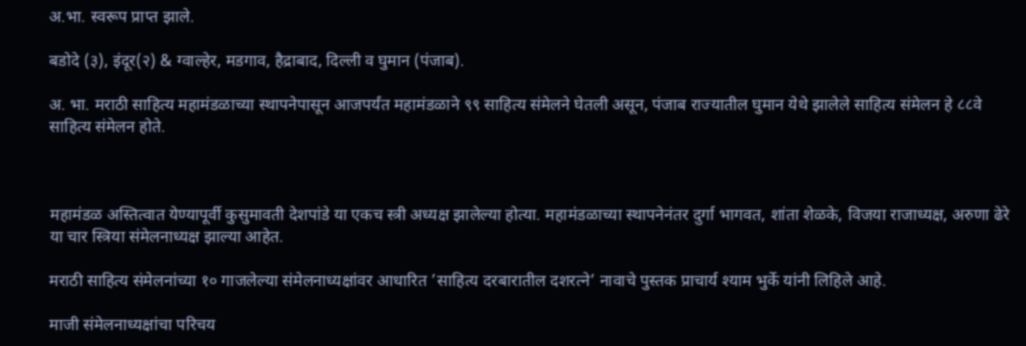अ.भा. स्वरूप प्राप्त झाले.

बडोदे (३), इंदूर(२) & ग्वाल्हेर, मडगाव, हैद्राबाद, दिल्ली व घुमान (पंजाब).

अ. भा. मराठी साहित्य महामंडळाच्या स्थापनेपासून आजपर्यंत महामंडळाने ९९ साहित्य संमेलने घेतली असून, पंजाब राज्यातील घुमान येथे झालेले साहित्य संमेलन हे ८८वे साहित्य संमेलन होते.



महामंडळ अस्तित्वात येण्यापूर्वी कुसुमावती देशपांडे या एकच स्त्री अध्यक्ष झालेल्या होत्या. महामंडळाच्या स्थापनेनंतर दुर्गा भागवत, शांता शेळके, विजया राजाध्यक्ष, अरुणा ढेरे या चार स्त्रिया संमेलनाध्यक्ष झाल्या आहेत.

मराठी साहित्य संमेलनांच्या १० गाजलेल्या संमेलनाध्यक्षांवर आधारित ’साहित्य दरबारातील दशरत्‍ने’ नावाचे पुस्तक प्राचार्य श्याम भुर्के यांनी लिहिले आहे.

माजी संमेलनाध्यक्षांचा परिचय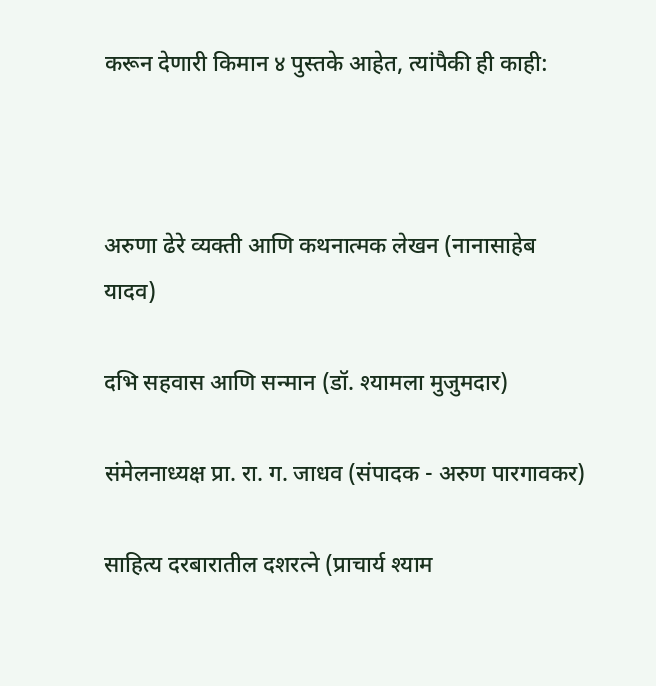करून देणारी किमान ४ पुस्तके आहेत, त्यांपैकी ही काही:



अरुणा ढेरे व्यक्ती आणि कथनात्मक लेखन (नानासाहेब यादव)

दभि सहवास आणि सन्मान (डॉ. श्यामला मुजुमदार)

संमेलनाध्यक्ष प्रा. रा. ग. जाधव (संपादक - अरुण पारगावकर)

साहित्य दरबारातील दशरत्‍ने (प्राचार्य श्याम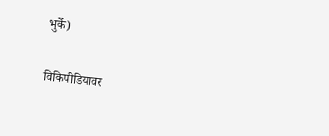भुर्के)

विकिपीडियावर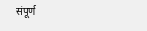संपूर्ण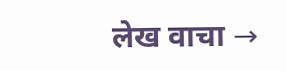लेख वाचा →